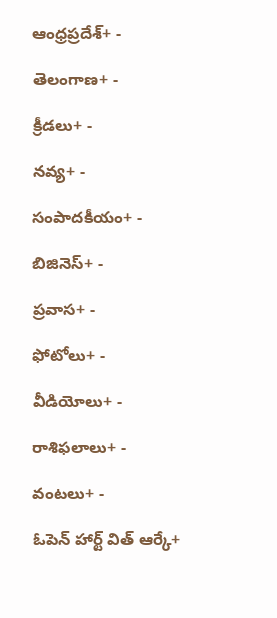ఆంధ్రప్రదేశ్+ -

తెలంగాణ+ -

క్రీడలు+ -

నవ్య+ -

సంపాదకీయం+ -

బిజినెస్+ -

ప్రవాస+ -

ఫోటోలు+ -

వీడియోలు+ -

రాశిఫలాలు+ -

వంటలు+ -

ఓపెన్ హార్ట్ విత్ ఆర్కే+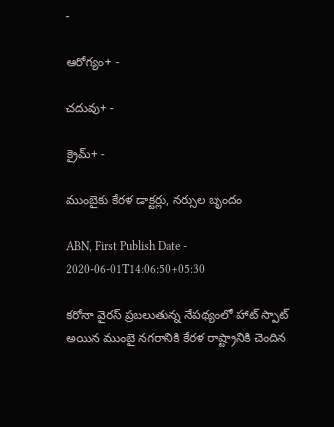-

ఆరోగ్యం+ -

చదువు+ -

క్రైమ్+ -

ముంబైకు కేరళ డాక్టర్లు, నర్సుల బృందం

ABN, First Publish Date - 2020-06-01T14:06:50+05:30

కరోనా వైరస్ ప్రబలుతున్న నేపథ్యంలో హాట్ స్పాట్ అయిన ముంబై నగరానికి కేరళ రాష్ట్రానికి చెందిన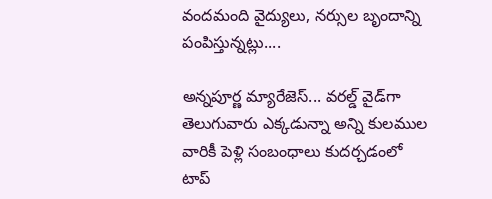వందమంది వైద్యులు, నర్సుల బృందాన్ని పంపిస్తున్నట్లు....

అన్నపూర్ణ మ్యారేజెస్... వరల్డ్ వైడ్‌గా తెలుగువారు ఎక్కడున్నా అన్ని కులముల వారికీ పెళ్లి సంబంధాలు కుదర్చడంలో టాప్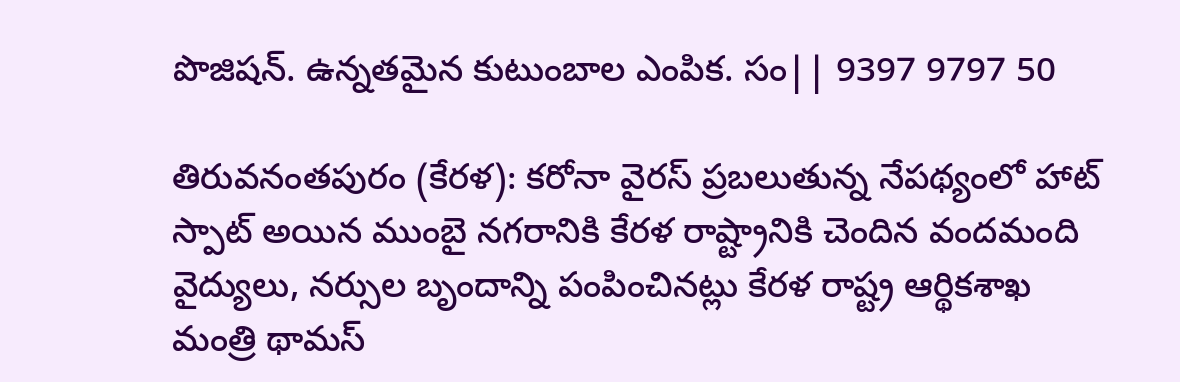పొజిషన్. ఉన్నతమైన కుటుంబాల ఎంపిక. సం|| 9397 9797 50

తిరువనంతపురం (కేరళ): కరోనా వైరస్ ప్రబలుతున్న నేపథ్యంలో హాట్ స్పాట్ అయిన ముంబై నగరానికి కేరళ రాష్ట్రానికి చెందిన వందమంది వైద్యులు, నర్సుల బృందాన్ని పంపించినట్లు కేరళ రాష్ట్ర ఆర్థికశాఖ మంత్రి థామస్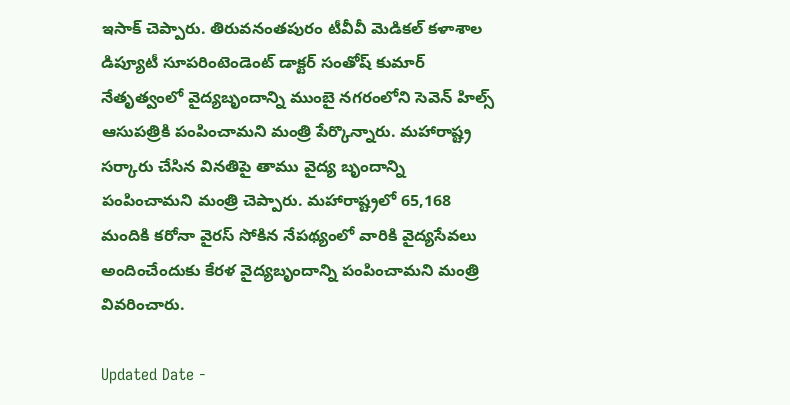ఇసాక్ చెప్పారు. తిరువనంతపురం టీవీవీ మెడికల్ కళాశాల డిప్యూటీ సూపరింటెండెంట్ డాక్టర్ సంతోష్ కుమార్ నేతృత్వంలో వైద్యబృందాన్ని ముంబై నగరంలోని సెవెన్ హిల్స్ ఆసుపత్రికి పంపించామని మంత్రి పేర్కొన్నారు. మహారాష్ట్ర సర్కారు చేసిన వినతిపై తాము వైద్య బృందాన్ని పంపించామని మంత్రి చెప్పారు. మహారాష్ట్రలో 65,168 మందికి కరోనా వైరస్ సోకిన నేపథ్యంలో వారికి వైద్యసేవలు అందించేందుకు కేరళ వైద్యబృందాన్ని పంపించామని మంత్రి వివరించారు.

Updated Date -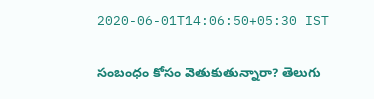2020-06-01T14:06:50+05:30 IST

సంబంధం కోసం వెతుకుతున్నారా? తెలుగు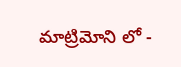మాట్రిమోని లో -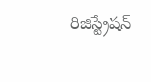రిజిస్ట్రేషన్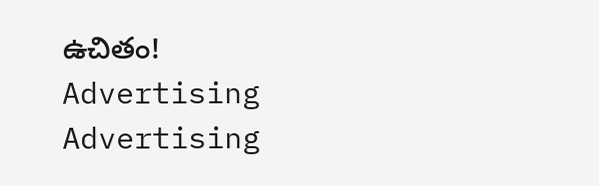ఉచితం!
Advertising
Advertising